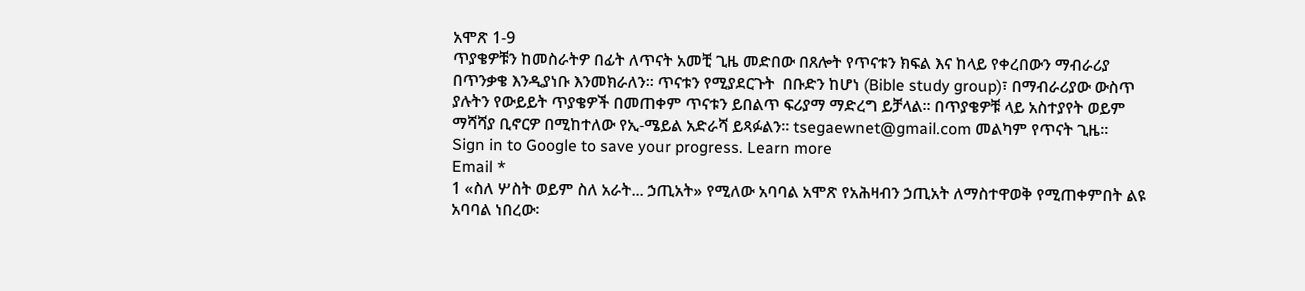አሞጽ 1-9
ጥያቄዎቹን ከመስራትዎ በፊት ለጥናት አመቺ ጊዜ መድበው በጸሎት የጥናቱን ክፍል እና ከላይ የቀረበውን ማብራሪያ በጥንቃቄ እንዲያነቡ እንመክራለን፡፡ ጥናቱን የሚያደርጉት  በቡድን ከሆነ (Bible study group)፣ በማብራሪያው ውስጥ ያሉትን የውይይት ጥያቄዎች በመጠቀም ጥናቱን ይበልጥ ፍሪያማ ማድረግ ይቻላል፡፡ በጥያቄዎቹ ላይ አስተያየት ወይም ማሻሻያ ቢኖርዎ በሚከተለው የኢ-ሜይል አድራሻ ይጻፉልን፡፡ tsegaewnet@gmail.com መልካም የጥናት ጊዜ፡፡
Sign in to Google to save your progress. Learn more
Email *
1 «ስለ ሦስት ወይም ስለ አራት... ኃጢአት» የሚለው አባባል አሞጽ የአሕዛብን ኃጢአት ለማስተዋወቅ የሚጠቀምበት ልዩ አባባል ነበረው፡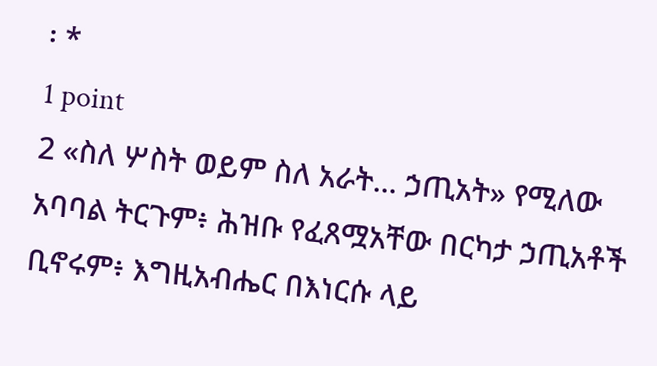፡ *
1 point
2 «ስለ ሦስት ወይም ስለ አራት... ኃጢአት» የሚለው አባባል ትርጉም፥ ሕዝቡ የፈጸሟአቸው በርካታ ኃጢአቶች ቢኖሩም፥ እግዚአብሔር በእነርሱ ላይ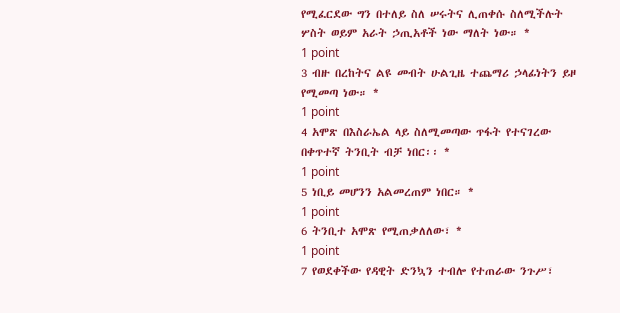የሚፈርደው ግን በተለይ ስለ ሠሩትና ሊጠቀሱ ስለሚችሉት ሦስት ወይም አራት ኃጢአቶች ነው ማለት ነው። *
1 point
3 ብዙ በረከትና ልዩ መብት ሁልጊዜ ተጨማሪ ኃላፊነትን ይዞ የሚመጣ ነው። *
1 point
4 አሞጽ በእስራኤል ላይ ስለሚመጣው ጥፋት የተናገረው በቀጥተኛ ትንቢት ብቻ ነበር፡፡ *
1 point
5 ነቢይ መሆንን አልመረጠም ነበር። *
1 point
6 ትንቢተ አሞጽ የሚጠቃለለው፣ *
1 point
7 የወደቀችው የዳዊት ድንኳን ተብሎ የተጠራው ንጉሥ፣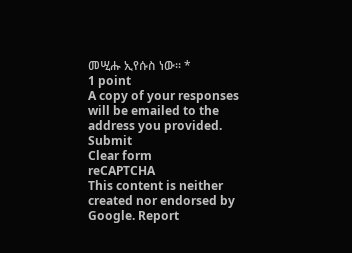መሢሑ ኢየሱስ ነው። *
1 point
A copy of your responses will be emailed to the address you provided.
Submit
Clear form
reCAPTCHA
This content is neither created nor endorsed by Google. Report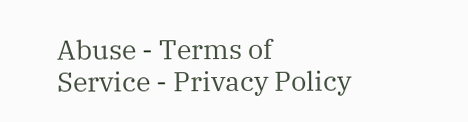Abuse - Terms of Service - Privacy Policy